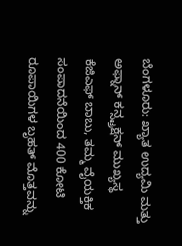ಬೆಂಗಳೂರು: ಖ್ಯಾತ ಉದ್ಯಮಿ ಮತ್ತು ಅಫ್ನಾನ್ ಕನ್ಸ್ಟ್ರಕ್ಷನ್ ಮುಖ್ಯಸ್ಥ ಕೆಜಿಎಫ್ ಬಾಬು, ತಮ್ಮ ವೈಯಕ್ತಿಕ ಸಂಪಾದನೆಯಿಂದ 400 ಕೋಟಿ ರೂಪಾಯಿಗಳ ಬೃಹತ್ ಮೊತ್ತವನ್ನು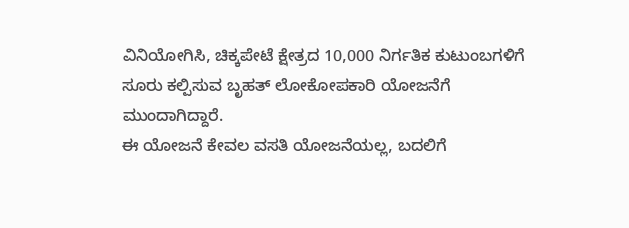ವಿನಿಯೋಗಿಸಿ, ಚಿಕ್ಕಪೇಟೆ ಕ್ಷೇತ್ರದ 10,000 ನಿರ್ಗತಿಕ ಕುಟುಂಬಗಳಿಗೆ ಸೂರು ಕಲ್ಪಿಸುವ ಬೃಹತ್ ಲೋಕೋಪಕಾರಿ ಯೋಜನೆಗೆ ಮುಂದಾಗಿದ್ದಾರೆ.
ಈ ಯೋಜನೆ ಕೇವಲ ವಸತಿ ಯೋಜನೆಯಲ್ಲ, ಬದಲಿಗೆ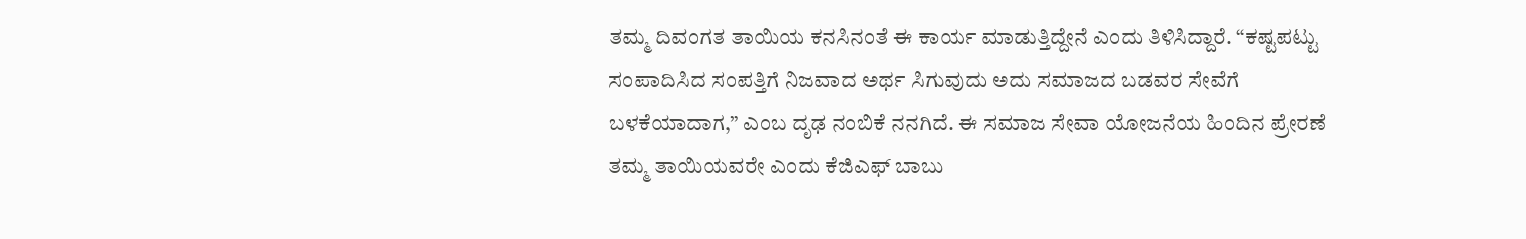ತಮ್ಮ ದಿವಂಗತ ತಾಯಿಯ ಕನಸಿನಂತೆ ಈ ಕಾರ್ಯ ಮಾಡುತ್ತಿದ್ದೇನೆ ಎಂದು ತಿಳಿಸಿದ್ದಾರೆ. “ಕಷ್ಟಪಟ್ಟು ಸಂಪಾದಿಸಿದ ಸಂಪತ್ತಿಗೆ ನಿಜವಾದ ಅರ್ಥ ಸಿಗುವುದು ಅದು ಸಮಾಜದ ಬಡವರ ಸೇವೆಗೆ ಬಳಕೆಯಾದಾಗ,” ಎಂಬ ದೃಢ ನಂಬಿಕೆ ನನಗಿದೆ. ಈ ಸಮಾಜ ಸೇವಾ ಯೋಜನೆಯ ಹಿಂದಿನ ಪ್ರೇರಣೆ ತಮ್ಮ ತಾಯಿಯವರೇ ಎಂದು ಕೆಜಿಎಫ್ ಬಾಬು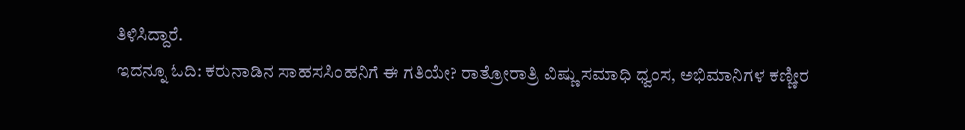ತಿಳಿಸಿದ್ದಾರೆ.
ಇದನ್ನೂ ಓದಿ: ಕರುನಾಡಿನ ಸಾಹಸಸಿಂಹನಿಗೆ ಈ ಗತಿಯೇ? ರಾತ್ರೋರಾತ್ರಿ ವಿಷ್ಣು ಸಮಾಧಿ ಧ್ವಂಸ, ಅಭಿಮಾನಿಗಳ ಕಣ್ಣೀರ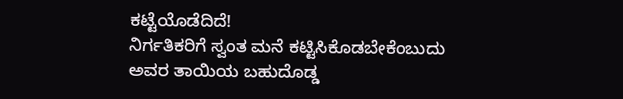ಕಟ್ಟೆಯೊಡೆದಿದೆ!
ನಿರ್ಗತಿಕರಿಗೆ ಸ್ವಂತ ಮನೆ ಕಟ್ಟಿಸಿಕೊಡಬೇಕೆಂಬುದು ಅವರ ತಾಯಿಯ ಬಹುದೊಡ್ಡ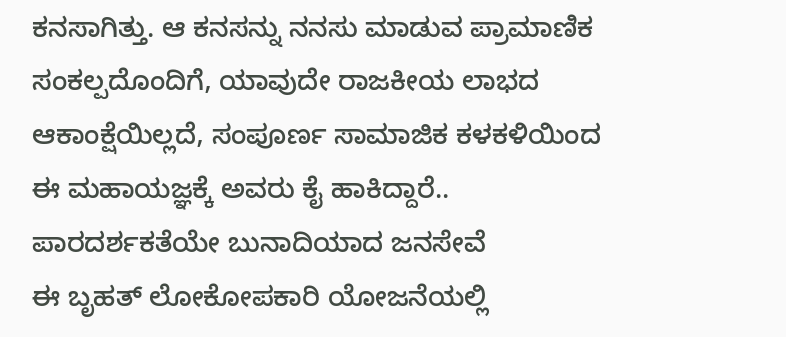ಕನಸಾಗಿತ್ತು. ಆ ಕನಸನ್ನು ನನಸು ಮಾಡುವ ಪ್ರಾಮಾಣಿಕ ಸಂಕಲ್ಪದೊಂದಿಗೆ, ಯಾವುದೇ ರಾಜಕೀಯ ಲಾಭದ ಆಕಾಂಕ್ಷೆಯಿಲ್ಲದೆ, ಸಂಪೂರ್ಣ ಸಾಮಾಜಿಕ ಕಳಕಳಿಯಿಂದ ಈ ಮಹಾಯಜ್ಞಕ್ಕೆ ಅವರು ಕೈ ಹಾಕಿದ್ದಾರೆ..
ಪಾರದರ್ಶಕತೆಯೇ ಬುನಾದಿಯಾದ ಜನಸೇವೆ
ಈ ಬೃಹತ್ ಲೋಕೋಪಕಾರಿ ಯೋಜನೆಯಲ್ಲಿ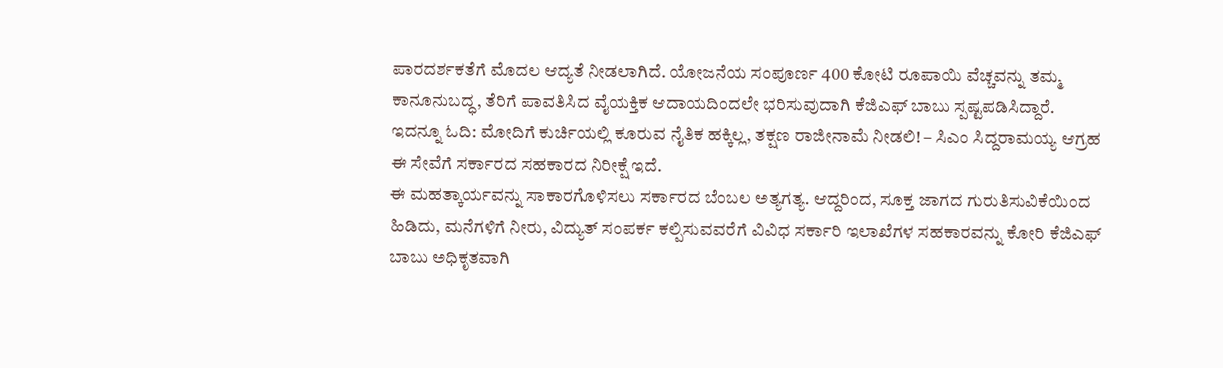ಪಾರದರ್ಶಕತೆಗೆ ಮೊದಲ ಆದ್ಯತೆ ನೀಡಲಾಗಿದೆ. ಯೋಜನೆಯ ಸಂಪೂರ್ಣ 400 ಕೋಟಿ ರೂಪಾಯಿ ವೆಚ್ಚವನ್ನು ತಮ್ಮ ಕಾನೂನುಬದ್ಧ, ತೆರಿಗೆ ಪಾವತಿಸಿದ ವೈಯಕ್ತಿಕ ಆದಾಯದಿಂದಲೇ ಭರಿಸುವುದಾಗಿ ಕೆಜಿಎಫ್ ಬಾಬು ಸ್ಪಷ್ಟಪಡಿಸಿದ್ದಾರೆ.
ಇದನ್ನೂ ಓದಿ: ಮೋದಿಗೆ ಕುರ್ಚಿಯಲ್ಲಿ ಕೂರುವ ನೈತಿಕ ಹಕ್ಕಿಲ್ಲ, ತಕ್ಷಣ ರಾಜೀನಾಮೆ ನೀಡಲಿ! – ಸಿಎಂ ಸಿದ್ದರಾಮಯ್ಯ ಆಗ್ರಹ
ಈ ಸೇವೆಗೆ ಸರ್ಕಾರದ ಸಹಕಾರದ ನಿರೀಕ್ಷೆ ಇದೆ.
ಈ ಮಹತ್ಕಾರ್ಯವನ್ನು ಸಾಕಾರಗೊಳಿಸಲು ಸರ್ಕಾರದ ಬೆಂಬಲ ಅತ್ಯಗತ್ಯ. ಆದ್ದರಿಂದ, ಸೂಕ್ತ ಜಾಗದ ಗುರುತಿಸುವಿಕೆಯಿಂದ ಹಿಡಿದು, ಮನೆಗಳಿಗೆ ನೀರು, ವಿದ್ಯುತ್ ಸಂಪರ್ಕ ಕಲ್ಪಿಸುವವರೆಗೆ ವಿವಿಧ ಸರ್ಕಾರಿ ಇಲಾಖೆಗಳ ಸಹಕಾರವನ್ನು ಕೋರಿ ಕೆಜಿಎಫ್ ಬಾಬು ಅಧಿಕೃತವಾಗಿ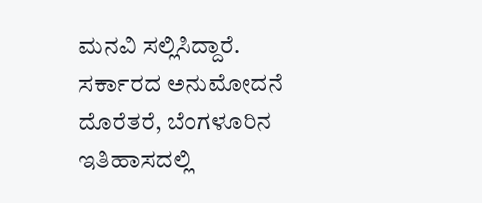ಮನವಿ ಸಲ್ಲಿಸಿದ್ದಾರೆ.
ಸರ್ಕಾರದ ಅನುಮೋದನೆ ದೊರೆತರೆ, ಬೆಂಗಳೂರಿನ ಇತಿಹಾಸದಲ್ಲಿ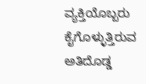ವ್ಯಕ್ತಿಯೊಬ್ಬರು ಕೈಗೊಳ್ಳುತ್ತಿರುವ ಅತಿದೊಡ್ಡ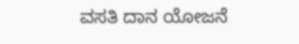ವಸತಿ ದಾನ ಯೋಜನೆ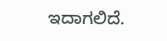ಇದಾಗಲಿದೆ.